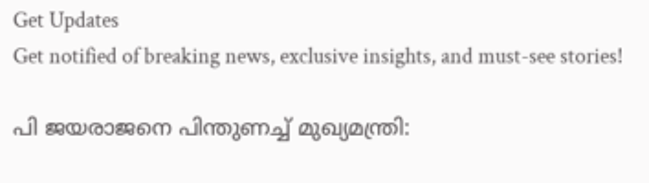Get Updates
Get notified of breaking news, exclusive insights, and must-see stories!

പി ജയരാജനെ പിന്തുണച്ച് മുഖ്യമന്ത്രി: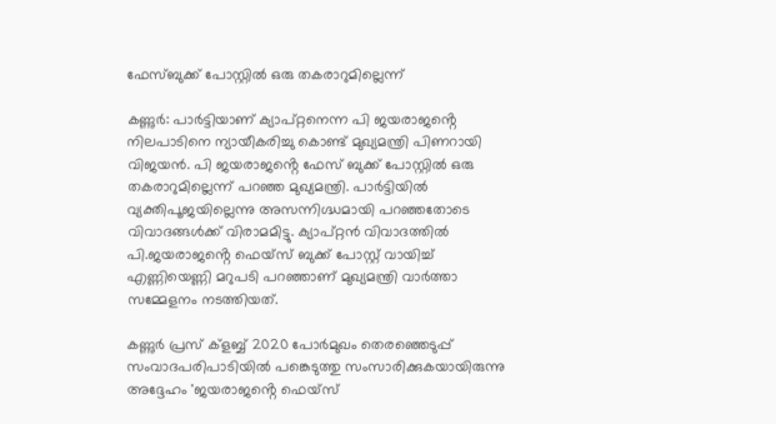ഫേസ്ബുക്ക് പോസ്റ്റിൽ ഒരു തകരാറുമില്ലെന്ന്

കണ്ണുർ: പാർട്ടിയാണ് ക്യാപ്റ്റനെന്ന പി ജയരാജൻ്റെ നിലപാടിനെ ന്യായീകരിച്ചു കൊണ്ട് മുഖ്യമന്ത്രി പിണറായി വിജയൻ. പി ജയരാജൻ്റെ ഫേസ് ബുക്ക് പോസ്റ്റിൽ ഒരു തകരാറുമില്ലെന്ന് പറഞ്ഞ മുഖ്യമന്ത്രി. പാർട്ടിയിൽ വ്യക്തിപൂജയില്ലെന്നു അസന്നിഗ്ദ്ധമായി പറഞ്ഞതോടെ വിവാദങ്ങൾക്ക് വിരാമമിട്ടു. ക്യാപ്റ്റൻ വിവാദത്തിൽ പി.ജയരാജൻ്റെ ഫെയ്സ് ബുക്ക് പോസ്റ്റ് വായിച്ച് എണ്ണിയെണ്ണി മറുപടി പറഞ്ഞാണ് മുഖ്യമന്ത്രി വാർത്താ സമ്മേളനം നടത്തിയത്.

കണ്ണുർ പ്രസ് ക്ളബ്ബ് 2020 പോർമുഖം തെരഞ്ഞെടുപ്പ് സംവാദപരിപാടിയിൽ പങ്കെടുത്തു സംസാരിക്കുകയായിരുന്നു അദ്ദേഹം 'ജയരാജൻ്റെ ഫെയ്സ്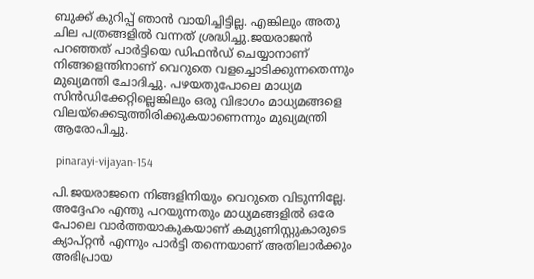ബുക്ക് കുറിപ്പ് ഞാൻ വായിച്ചിട്ടില്ല. എങ്കിലും അതു ചില പത്രങ്ങളിൽ വന്നത് ശ്രദ്ധിച്ചു.ജയരാജൻ പറഞ്ഞത് പാർട്ടിയെ ഡിഫൻഡ് ചെയ്യാനാണ് നിങ്ങളെന്തിനാണ് വെറുതെ വളച്ചൊടിക്കുന്നതെന്നും മുഖ്യമന്തി ചോദിച്ചു. പഴയതുപോലെ മാധ്യമ സിൻഡിക്കേറ്റില്ലെങ്കിലും ഒരു വിഭാഗം മാധ്യമങ്ങളെ വിലയ്ക്കെടുത്തിരിക്കുകയാണെന്നും മുഖ്യമന്ത്രി ആരോപിച്ചു.

 pinarayi-vijayan-154

പി.ജയരാജനെ നിങ്ങളിനിയും വെറുതെ വിടുന്നില്ലേ. അദ്ദേഹം എന്തു പറയുന്നതും മാധ്യമങ്ങളിൽ ഒരേ പോലെ വാർത്തയാകുകയാണ് കമ്യുണിസ്റ്റുകാരുടെ ക്യാപ്റ്റൻ എന്നും പാർട്ടി തന്നെയാണ് അതിലാർക്കും അഭിപ്രായ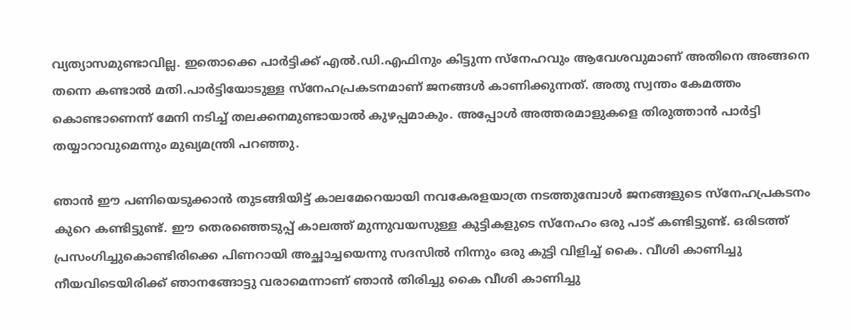വ്യത്യാസമുണ്ടാവില്ല. ഇതൊക്കെ പാർട്ടിക്ക് എൽ.ഡി.എഫിനും കിട്ടുന്ന സ്നേഹവും ആവേശവുമാണ് അതിനെ അങ്ങനെ തന്നെ കണ്ടാൽ മതി.പാർട്ടിയോടുള്ള സ്നേഹപ്രകടനമാണ് ജനങ്ങൾ കാണിക്കുന്നത്. അതു സ്വന്തം കേമത്തം കൊണ്ടാണെന്ന് മേനി നടിച്ച് തലക്കനമുണ്ടായാൽ കുഴപ്പമാകും. അപ്പോൾ അത്തരമാളുകളെ തിരുത്താൻ പാർട്ടി തയ്യാറാവുമെന്നും മുഖ്യമന്ത്രി പറഞ്ഞു.

ഞാൻ ഈ പണിയെടുക്കാൻ തുടങ്ങിയിട്ട് കാലമേറെയായി നവകേരളയാത്ര നടത്തുമ്പോൾ ജനങ്ങളുടെ സ്നേഹപ്രകടനം കുറെ കണ്ടിട്ടുണ്ട്. ഈ തെരഞ്ഞെടുപ്പ് കാലത്ത് മുന്നുവയസുള്ള കുട്ടികളുടെ സ്നേഹം ഒരു പാട് കണ്ടിട്ടുണ്ട്. ഒരിടത്ത് പ്രസംഗിച്ചുകൊണ്ടിരിക്കെ പിണറായി അച്ഛാച്ചയെന്നു സദസിൽ നിന്നും ഒരു കുട്ടി വിളിച്ച് കൈ. വീശി കാണിച്ചു നീയവിടെയിരിക്ക് ഞാനങ്ങോട്ടു വരാമെന്നാണ് ഞാൻ തിരിച്ചു കൈ വീശി കാണിച്ചു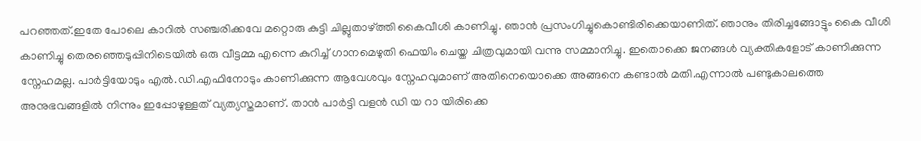പറഞ്ഞത്.ഇതേ പോലെ കാറിൽ സഞ്ചരിക്കവേ മറ്റൊരു കുട്ടി ചില്ലുതാഴ്ത്തി കൈവീശി കാണിച്ചു. ഞാൻ പ്രസംഗിച്ചുകൊണ്ടിരിക്കെയാണിത്. ഞാനും തിരിച്ചങ്ങോട്ടും കൈ വീശി കാണിച്ചു തെരഞ്ഞെടുപ്പിനിടെയിൽ ഒരു വീട്ടമ്മ എന്നെ കുറിച്ച് ഗാനമെഴുതി ഫെയിം ചെയ്ത ചിത്രവുമായി വന്നു സമ്മാനിച്ചു. ഇതൊക്കെ ജനങ്ങൾ വ്യക്തികളോട് കാണിക്കുന്ന സ്നേഹമല്ല. പാർട്ടിയോടും എൽ.ഡി.എഫിനോടും കാണിക്കുന്ന ആവേശവും സ്നേഹവുമാണ് അതിനെയൊക്കെ അങ്ങനെ കണ്ടാൽ മതി.എന്നാൽ പണ്ടുകാലത്തെ അനുഭവങ്ങളിൽ നിന്നും ഇപ്പോഴുള്ളത് വ്യത്യസ്തമാണ്. താൻ പാർട്ടി വളൻ ഡി യ റാ യിരിക്കെ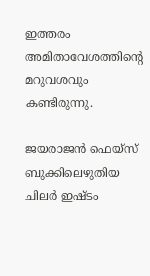ഇത്തരം അമിതാവേശത്തിൻ്റെ മറുവശവും കണ്ടിരുന്നു.

ജയരാജൻ ഫെയ്സ് ബുക്കിലെഴുതിയ ചിലർ ഇഷ്ടം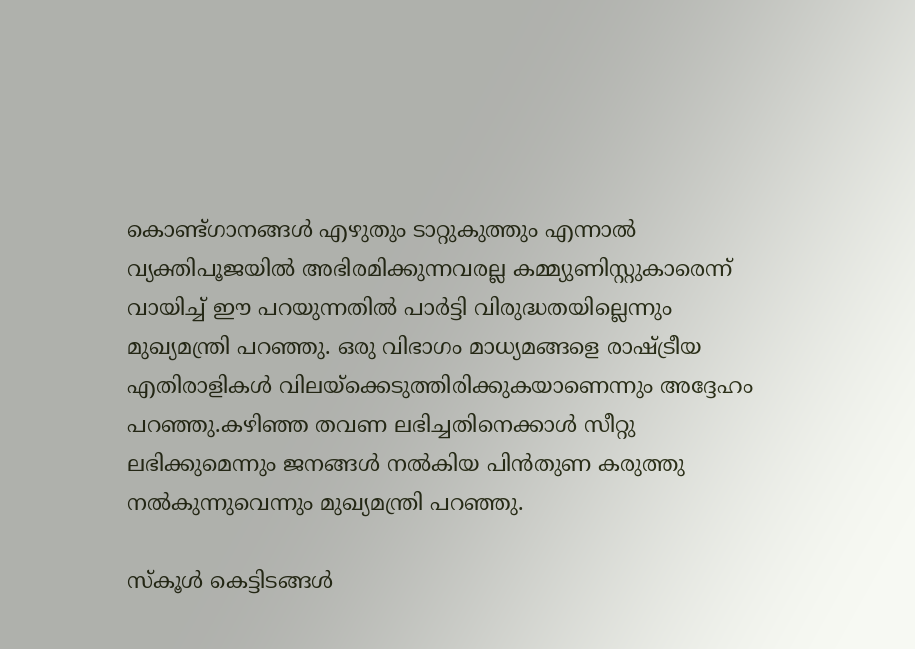കൊണ്ട്ഗാനങ്ങൾ എഴുതും ടാറ്റുകുത്തും എന്നാൽ വ്യക്തിപൂജയിൽ അഭിരമിക്കുന്നവരല്ല കമ്മ്യുണിസ്റ്റുകാരെന്ന് വായിച്ച് ഈ പറയുന്നതിൽ പാർട്ടി വിരുദ്ധതയില്ലെന്നും മുഖ്യമന്ത്രി പറഞ്ഞു. ഒരു വിഭാഗം മാധ്യമങ്ങളെ രാഷ്ട്രീയ എതിരാളികൾ വിലയ്ക്കെടുത്തിരിക്കുകയാണെന്നും അദ്ദേഹം പറഞ്ഞു.കഴിഞ്ഞ തവണ ലഭിച്ചതിനെക്കാൾ സീറ്റു ലഭിക്കുമെന്നും ജനങ്ങൾ നൽകിയ പിൻതുണ കരുത്തു നൽകുന്നുവെന്നും മുഖ്യമന്ത്രി പറഞ്ഞു.

സ്കൂൾ കെട്ടിടങ്ങൾ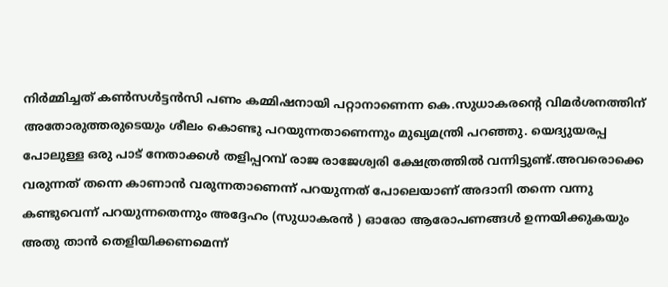നിർമ്മിച്ചത് കൺസൾട്ടൻസി പണം കമ്മിഷനായി പറ്റാനാണെന്ന കെ.സുധാകരൻ്റെ വിമർശനത്തിന് അതോരുത്തരുടെയും ശീലം കൊണ്ടു പറയുന്നതാണെന്നും മുഖ്യമന്ത്രി പറഞ്ഞു. യെദ്യുയരപ്പ പോലുള്ള ഒരു പാട് നേതാക്കൾ തളിപ്പറമ്പ് രാജ രാജേശ്വരി ക്ഷേത്രത്തിൽ വന്നിട്ടുണ്ട്.അവരൊക്കെ വരുന്നത് തന്നെ കാണാൻ വരുന്നതാണെന്ന് പറയുന്നത് പോലെയാണ് അദാനി തന്നെ വന്നു കണ്ടുവെന്ന് പറയുന്നതെന്നും അദ്ദേഹം (സുധാകരൻ ) ഓരോ ആരോപണങ്ങൾ ഉന്നയിക്കുകയും അതു താൻ തെളിയിക്കണമെന്ന്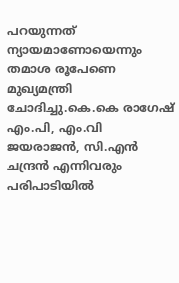പറയുന്നത് ന്യായമാണോയെന്നും തമാശ രൂപേണെ മുഖ്യമന്ത്രി ചോദിച്ചു.കെ.കെ രാഗേഷ് എം.പി, എം.വി ജയരാജൻ, സി.എൻ ചന്ദ്രൻ എന്നിവരും പരിപാടിയിൽ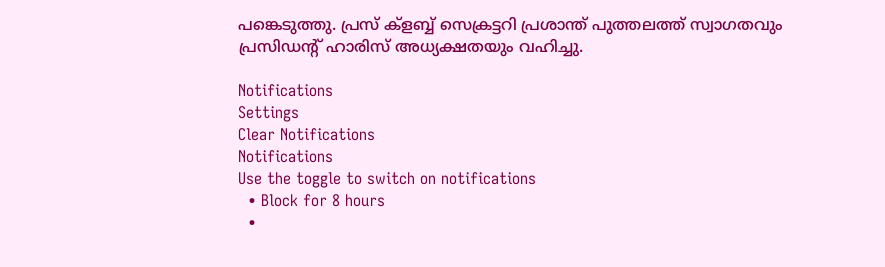പങ്കെടുത്തു. പ്രസ് ക്ളബ്ബ് സെക്രട്ടറി പ്രശാന്ത് പുത്തലത്ത് സ്വാഗതവും പ്രസിഡൻ്റ് ഹാരിസ് അധ്യക്ഷതയും വഹിച്ചു.

Notifications
Settings
Clear Notifications
Notifications
Use the toggle to switch on notifications
  • Block for 8 hours
  •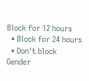Block for 12 hours
  • Block for 24 hours
  • Don't block
Gender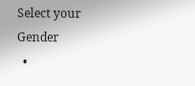Select your Gender
  •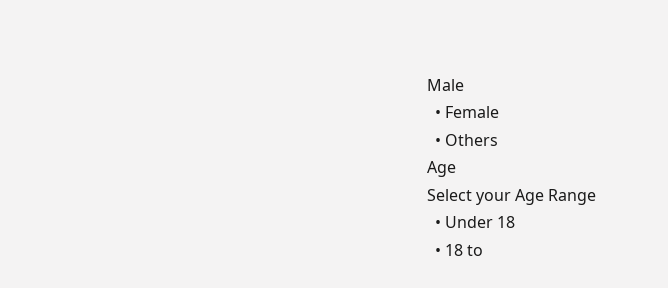Male
  • Female
  • Others
Age
Select your Age Range
  • Under 18
  • 18 to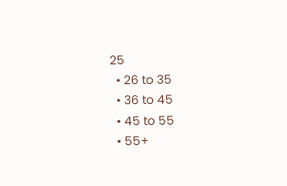25
  • 26 to 35
  • 36 to 45
  • 45 to 55
  • 55+